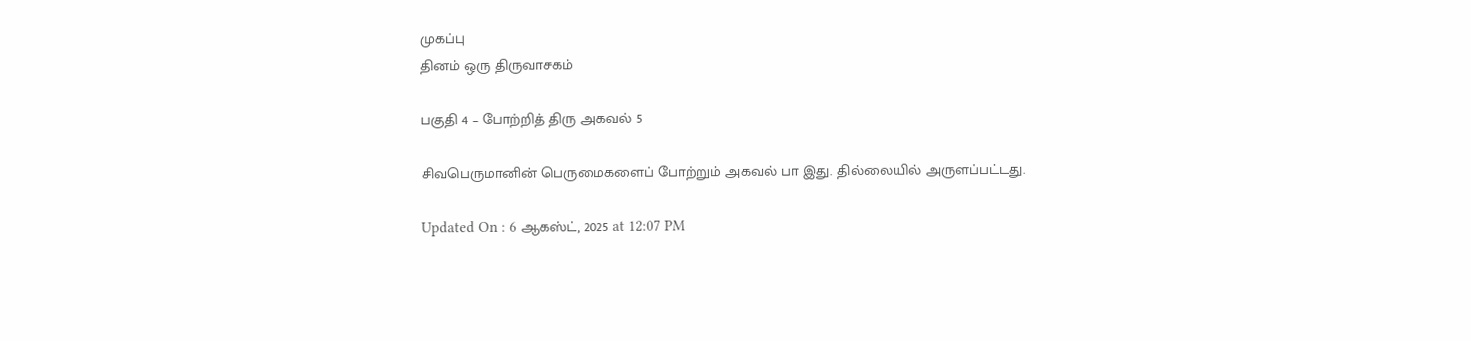முகப்பு
தினம் ஒரு திருவாசகம்

பகுதி 4 – போற்றித் திரு அகவல் 5

சிவபெருமானின் பெருமைகளைப் போற்றும் அகவல் பா இது. தில்லையில் அருளப்பட்டது.

Updated On : 6 ஆகஸ்ட், 2025 at 12:07 PM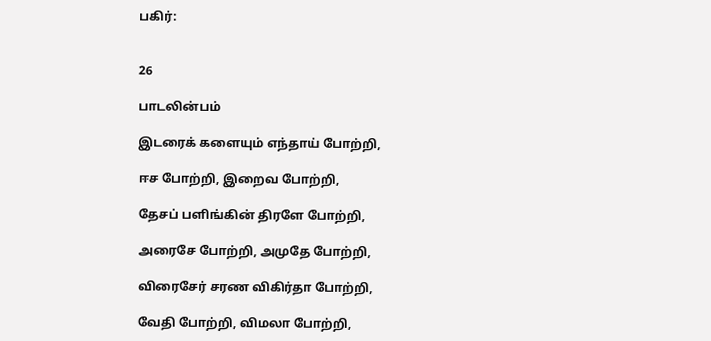பகிர்:


26

பாடலின்பம்

இடரைக் களையும் எந்தாய் போற்றி,

ஈச போற்றி, இறைவ போற்றி,

தேசப் பளிங்கின் திரளே போற்றி,

அரைசே போற்றி, அமுதே போற்றி,

விரைசேர் சரண விகிர்தா போற்றி,

வேதி போற்றி, விமலா போற்றி,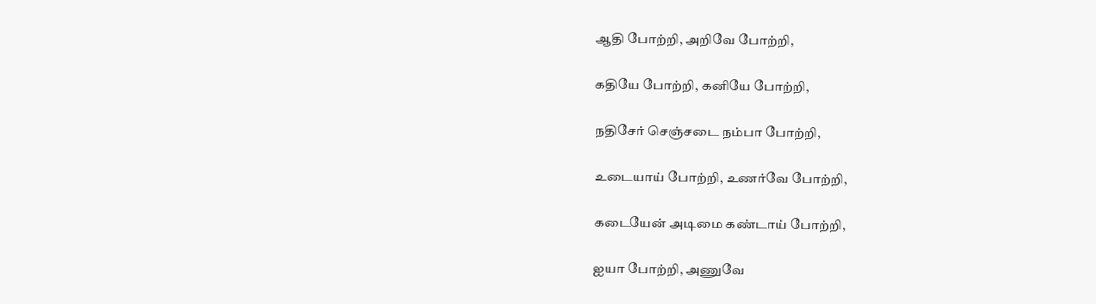ஆதி போற்றி, அறிவே போற்றி,

கதியே போற்றி, கனியே போற்றி,

நதிசேர் செஞ்சடை நம்பா போற்றி,

உடையாய் போற்றி, உணர்வே போற்றி,

கடையேன் அடிமை கண்டாய் போற்றி,

ஐயா போற்றி, அணுவே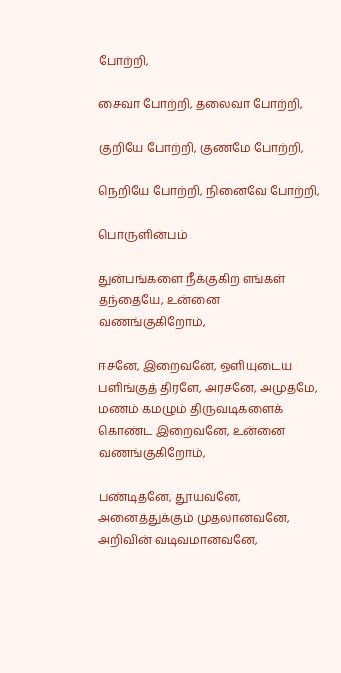போற்றி,

சைவா போற்றி, தலைவா போற்றி,

குறியே போற்றி, குணமே போற்றி,

நெறியே போற்றி, நினைவே போற்றி,

பொருளின்பம்

துன்பங்களை நீக்குகிற எங்கள் தந்தையே, உன்னை வணங்குகிறோம்,

ஈசனே, இறைவனே, ஒளியுடைய பளிங்குத் திரளே, அரசனே, அமுதமே, மணம் கமழும் திருவடிகளைக் கொண்ட இறைவனே, உன்னை வணங்குகிறோம்,

பண்டிதனே, தூயவனே, அனைத்துக்கும் முதலானவனே, அறிவின் வடிவமானவனே,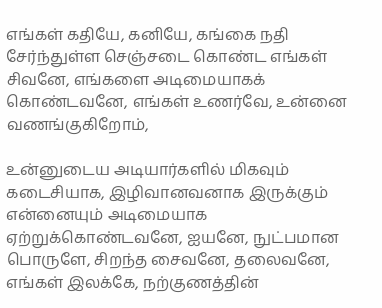எங்கள் கதியே, கனியே, கங்கை நதி சேர்ந்துள்ள செஞ்சடை கொண்ட எங்கள் சிவனே, எங்களை அடிமையாகக் கொண்டவனே, எங்கள் உணர்வே, உன்னை வணங்குகிறோம்,

உன்னுடைய அடியார்களில் மிகவும் கடைசியாக, இழிவானவனாக இருக்கும் என்னையும் அடிமையாக ஏற்றுக்கொண்டவனே, ஐயனே, நுட்பமான பொருளே, சிறந்த சைவனே, தலைவனே, எங்கள் இலக்கே, நற்குணத்தின்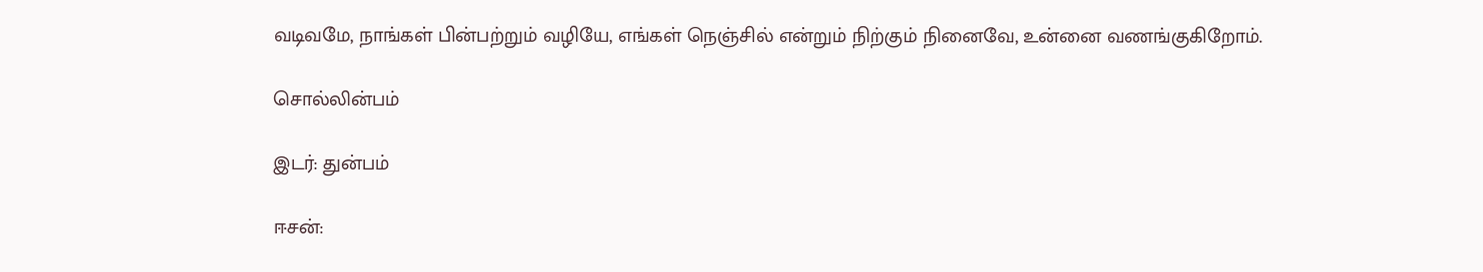வடிவமே, நாங்கள் பின்பற்றும் வழியே, எங்கள் நெஞ்சில் என்றும் நிற்கும் நினைவே, உன்னை வணங்குகிறோம்.

சொல்லின்பம்

இடர்: துன்பம்

ஈசன்: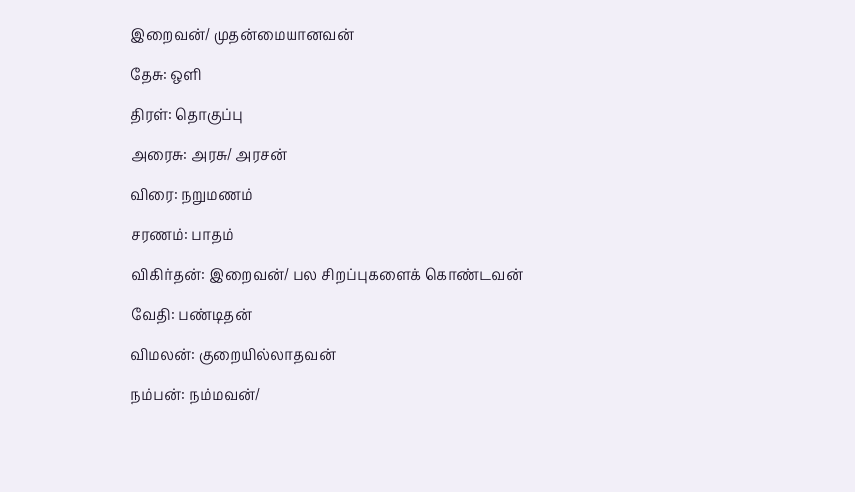இறைவன்/ முதன்மையானவன்

தேசு: ஒளி

திரள்: தொகுப்பு

அரைசு: அரசு/ அரசன்

விரை: நறுமணம்

சரணம்: பாதம்

விகிர்தன்: இறைவன்/ பல சிறப்புகளைக் கொண்டவன்

வேதி: பண்டிதன்

விமலன்: குறையில்லாதவன்

நம்பன்: நம்மவன்/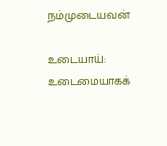நம்முடையவன்

உடையாய்: உடைமையாகக்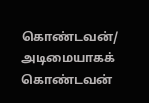கொண்டவன்/ அடிமையாகக் கொண்டவன்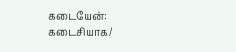கடையேன்: கடைசியாக/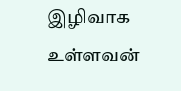இழிவாக உள்ளவன்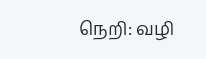நெறி: வழி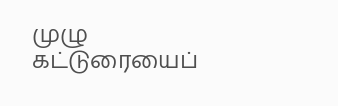முழு கட்டுரையைப்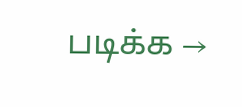படிக்க →